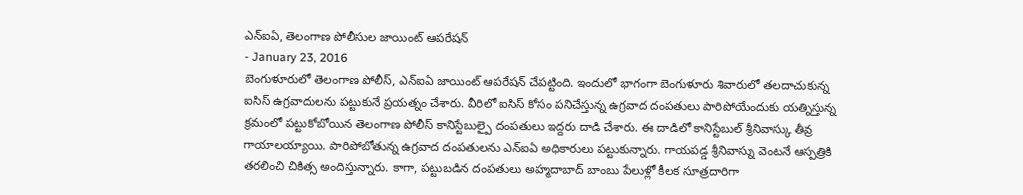ఎన్ఐఏ, తెలంగాణ పోలీసుల జాయింట్ ఆపరేషన్
- January 23, 2016
బెంగుళూరులో తెలంగాణ పోలీస్, ఎన్ఐఏ జాయింట్ ఆపరేషన్ చేపట్టింది. ఇందులో భాగంగా బెంగుళూరు శివారులో తలదాచుకున్న ఐసిస్ ఉగ్రవాదులను పట్టుకునే ప్రయత్నం చేశారు. వీరిలో ఐసిస్ కోసం పనిచేస్తున్న ఉగ్రవాద దంపతులు పారిపోయేందుకు యత్నిస్తున్న క్రమంలో పట్టుకోబోయిన తెలంగాణ పోలీస్ కానిస్టేబుల్పై దంపతులు ఇద్దరు దాడి చేశారు. ఈ దాడిలో కానిస్టేబుల్ శ్రీనివాస్కు తీవ్ర గాయాలయ్యాయి. పారిపోబోతున్న ఉగ్రవాద దంపతులను ఎన్ఐఏ అధికారులు పట్టుకున్నారు. గాయపడ్డ శ్రీనివాస్ను వెంటనే ఆస్పత్రికి తరలించి చికిత్స అందిస్తున్నారు. కాగా, పట్టుబడిన దంపతులు అహ్మదాబాద్ బాంబు పేలుళ్లో కీలక సూత్రదారిగా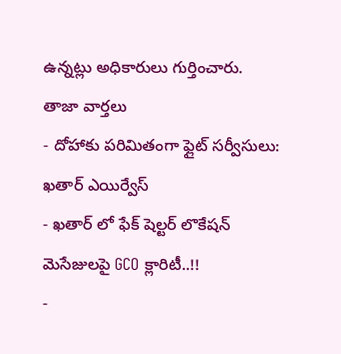ఉన్నట్లు అధికారులు గుర్తించారు.
తాజా వార్తలు
- దోహాకు పరిమితంగా ఫ్లైట్ సర్వీసులు: ఖతార్ ఎయిర్వేస్
- ఖతార్ లో ఫేక్ షెల్టర్ లొకేషన్ మెసేజులపై GCO క్లారిటీ..!!
-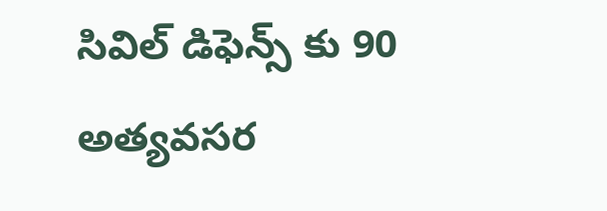సివిల్ డిఫెన్స్ కు 90 అత్యవసర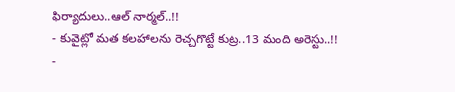ఫిర్యాదులు..ఆల్ నార్మల్..!!
- కువైట్లో మత కలహాలను రెచ్చగొట్టే కుట్ర..13 మంది అరెస్టు..!!
-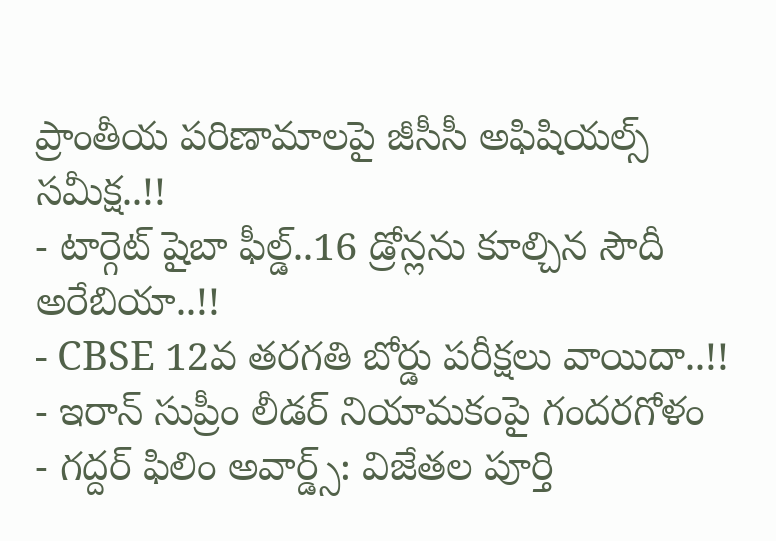ప్రాంతీయ పరిణామాలపై జీసీసీ అఫిషియల్స్ సమీక్ష..!!
- టార్గెట్ షైబా ఫీల్డ్..16 డ్రోన్లను కూల్చిన సౌదీ అరేబియా..!!
- CBSE 12వ తరగతి బోర్డు పరీక్షలు వాయిదా..!!
- ఇరాన్ సుప్రీం లీడర్ నియామకంపై గందరగోళం
- గద్దర్ ఫిలిం అవార్డ్స్: విజేతల పూర్తి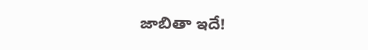జాబితా ఇదే!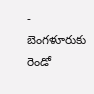- బెంగళూరుకు రెండో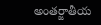అంతర్జాతీయ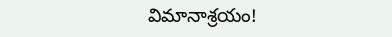విమానాశ్రయం!